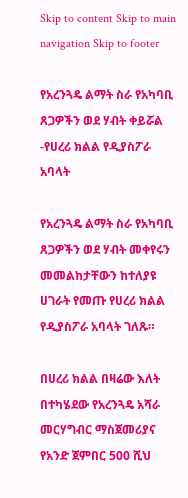Skip to content Skip to main navigation Skip to footer

የአረንጓዴ ልማት ስራ የአካባቢ ጸጋዎችን ወደ ሃብት ቀይሯል -የሀረሪ ክልል የዲያስፖራ አባላት

የአረንጓዴ ልማት ስራ የአካባቢ ጸጋዎችን ወደ ሃብት መቀየሩን መመልከታቸውን ከተለያዩ ሀገራት የመጡ የሀረሪ ክልል የዲያስፖራ አባላት ገለጹ።

በሀረሪ ክልል በዛሬው እለት በተካሄደው የአረንጓዴ አሻራ መርሃግብር ማስጀመሪያና የአንድ ጀምበር 500 ሺህ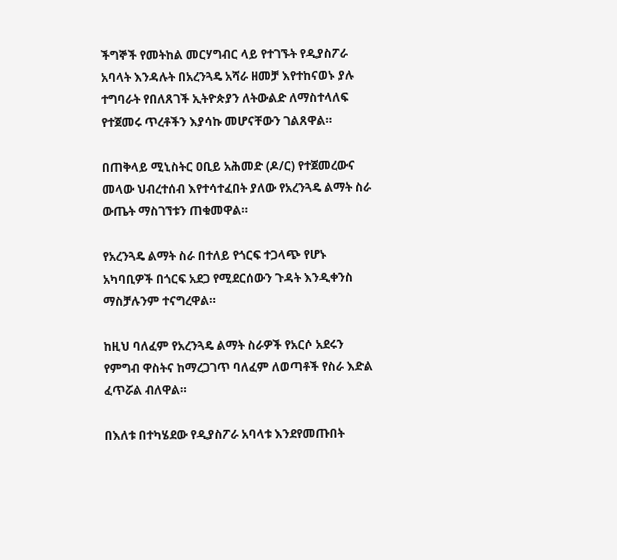ችግኞች የመትከል መርሃግብር ላይ የተገኙት የዲያስፖራ አባላት እንዳሉት በአረንጓዴ አሻራ ዘመቻ እየተከናወኑ ያሉ ተግባራት የበለጸገች ኢትዮጵያን ለትውልድ ለማስተላለፍ የተጀመሩ ጥረቶችን እያሳኩ መሆናቸውን ገልጸዋል።

በጠቅላይ ሚኒስትር ዐቢይ አሕመድ (ዶ/ር) የተጀመረውና መላው ህብረተሰብ እየተሳተፈበት ያለው የአረንጓዴ ልማት ስራ ውጤት ማስገኘቱን ጠቁመዋል።

የአረንጓዴ ልማት ስራ በተለይ የጎርፍ ተጋላጭ የሆኑ አካባቢዎች በጎርፍ አደጋ የሚደርሰውን ጉዳት እንዲቀንስ ማስቻሉንም ተናግረዋል።

ከዚህ ባለፈም የአረንጓዴ ልማት ስራዎች የአርሶ አደሩን የምግብ ዋስትና ከማረጋገጥ ባለፈም ለወጣቶች የስራ እድል ፈጥሯል ብለዋል።

በእለቱ በተካሄደው የዲያስፖራ አባላቱ እንደየመጡበት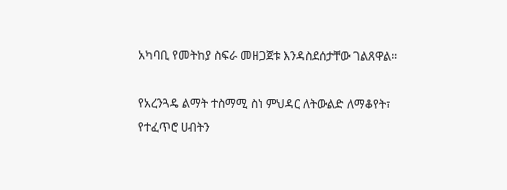አካባቢ የመትከያ ስፍራ መዘጋጀቱ እንዳስደሰታቸው ገልጸዋል።

የአረንጓዴ ልማት ተስማሚ ስነ ምህዳር ለትውልድ ለማቆየት፣ የተፈጥሮ ሀብትን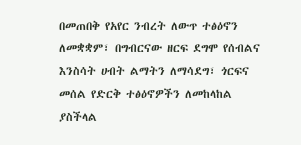በመጠበቅ የአየር ንብረት ለውጥ ተፅዕኖን ለመቋቋም፣ በግብርናው ዘርፍ ደግሞ የሰብልና እንስሳት ሀብት ልማትን ለማሳደግ፣ ጎርፍና መሰል የድርቅ ተፅዕኖዎችን ለመከላከል ያስችላል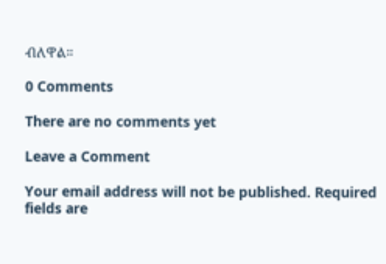ብለዋል።

0 Comments

There are no comments yet

Leave a Comment

Your email address will not be published. Required fields are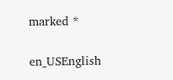marked *

en_USEnglish